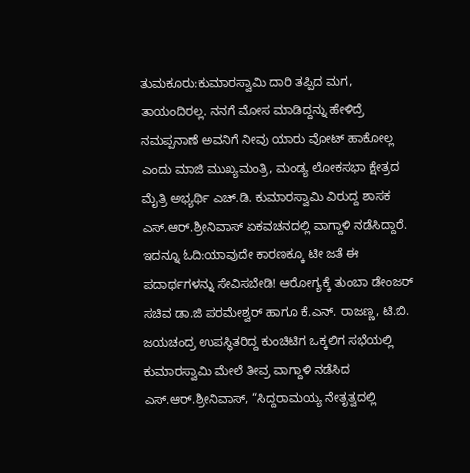ತುಮಕೂರು:ಕುಮಾರಸ್ವಾಮಿ ದಾರಿ ತಪ್ಪಿದ ಮಗ, ತಾಯಂದಿರಲ್ಲ. ನನಗೆ ಮೋಸ ಮಾಡಿದ್ದನ್ನು ಹೇಳಿದ್ರೆ ನಮಪ್ಪನಾಣೆ ಅವನಿಗೆ ನೀವು ಯಾರು ವೋಟ್ ಹಾಕೋಲ್ಲ ಎಂದು ಮಾಜಿ ಮುಖ್ಯಮಂತ್ರಿ, ಮಂಡ್ಯ ಲೋಕಸಭಾ ಕ್ಷೇತ್ರದ ಮೈತ್ರಿ ಅಭ್ಯರ್ಥಿ ಎಚ್.ಡಿ. ಕುಮಾರಸ್ವಾಮಿ ವಿರುದ್ದ ಶಾಸಕ ಎಸ್.ಆರ್.ಶ್ರೀನಿವಾಸ್ ಏಕವಚನದಲ್ಲಿ ವಾಗ್ದಾಳಿ ನಡೆಸಿದ್ದಾರೆ.
ಇದನ್ನೂ ಓದಿ:ಯಾವುದೇ ಕಾರಣಕ್ಕೂ ಟೀ ಜತೆ ಈ ಪದಾರ್ಥಗಳನ್ನು ಸೇವಿಸಬೇಡಿ! ಆರೋಗ್ಯಕ್ಕೆ ತುಂಬಾ ಡೇಂಜರ್
ಸಚಿವ ಡಾ.ಜಿ ಪರಮೇಶ್ವರ್ ಹಾಗೂ ಕೆ.ಎನ್. ರಾಜಣ್ಣ, ಟಿ.ಬಿ. ಜಯಚಂದ್ರ ಉಪಸ್ಥಿತರಿದ್ದ ಕುಂಚಿಟಿಗ ಒಕ್ಕಲಿಗ ಸಭೆಯಲ್ಲಿ ಕುಮಾರಸ್ವಾಮಿ ಮೇಲೆ ತೀವ್ರ ವಾಗ್ದಾಳಿ ನಡೆಸಿದ ಎಸ್.ಆರ್.ಶ್ರೀನಿವಾಸ್, “ಸಿದ್ದರಾಮಯ್ಯ ನೇತೃತ್ವದಲ್ಲಿ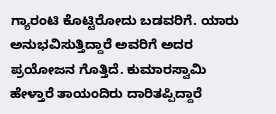ಗ್ಯಾರಂಟಿ ಕೊಟ್ಟಿರೋದು ಬಡವರಿಗೆ. ಯಾರು ಅನುಭವಿಸುತ್ತಿದ್ದಾರೆ ಅವರಿಗೆ ಅದರ ಪ್ರಯೋಜನ ಗೊತ್ತಿದೆ. ಕುಮಾರಸ್ವಾಮಿ ಹೇಳ್ತಾರೆ ತಾಯಂದಿರು ದಾರಿತಪ್ಪಿದ್ದಾರೆ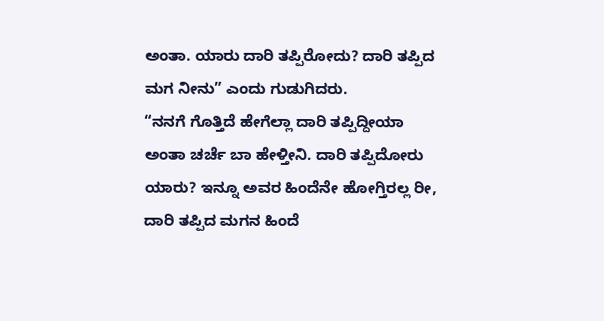ಅಂತಾ. ಯಾರು ದಾರಿ ತಪ್ಪಿರೋದು? ದಾರಿ ತಪ್ಪಿದ ಮಗ ನೀನು” ಎಂದು ಗುಡುಗಿದರು.
“ನನಗೆ ಗೊತ್ತಿದೆ ಹೇಗೆಲ್ಲಾ ದಾರಿ ತಪ್ಪಿದ್ದೀಯಾ ಅಂತಾ ಚರ್ಚೆ ಬಾ ಹೇಳ್ತೀನಿ. ದಾರಿ ತಪ್ಪಿದೋರು ಯಾರು? ಇನ್ನೂ ಅವರ ಹಿಂದೆನೇ ಹೋಗ್ತಿರಲ್ಲ ರೀ, ದಾರಿ ತಪ್ಪಿದ ಮಗನ ಹಿಂದೆ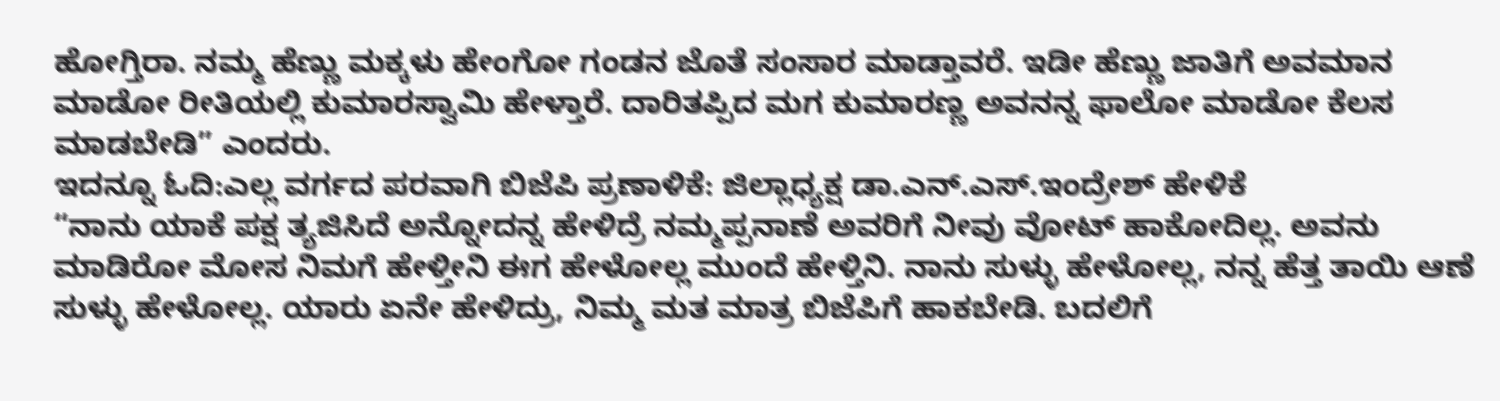ಹೋಗ್ತಿರಾ. ನಮ್ಮ ಹೆಣ್ಣು ಮಕ್ಕಳು ಹೇಂಗೋ ಗಂಡನ ಜೊತೆ ಸಂಸಾರ ಮಾಡ್ತಾವರೆ. ಇಡೀ ಹೆಣ್ಣು ಜಾತಿಗೆ ಅವಮಾನ ಮಾಡೋ ರೀತಿಯಲ್ಲಿ ಕುಮಾರಸ್ವಾಮಿ ಹೇಳ್ತಾರೆ. ದಾರಿತಪ್ಪಿದ ಮಗ ಕುಮಾರಣ್ಣ ಅವನನ್ನ ಫಾಲೋ ಮಾಡೋ ಕೆಲಸ ಮಾಡಬೇಡಿ” ಎಂದರು.
ಇದನ್ನೂ ಓದಿ:ಎಲ್ಲ ವರ್ಗದ ಪರವಾಗಿ ಬಿಜೆಪಿ ಪ್ರಣಾಳಿಕೆ: ಜಿಲ್ಲಾಧ್ಯಕ್ಷ ಡಾ.ಎನ್.ಎಸ್.ಇಂದ್ರೇಶ್ ಹೇಳಿಕೆ
“ನಾನು ಯಾಕೆ ಪಕ್ಷ ತ್ಯಜಿಸಿದೆ ಅನ್ನೋದನ್ನ ಹೇಳಿದ್ರೆ ನಮ್ಮಪ್ಪನಾಣೆ ಅವರಿಗೆ ನೀವು ವೋಟ್ ಹಾಕೋದಿಲ್ಲ. ಅವನು ಮಾಡಿರೋ ಮೋಸ ನಿಮಗೆ ಹೇಳ್ತೀನಿ ಈಗ ಹೇಳೋಲ್ಲ ಮುಂದೆ ಹೇಳ್ತಿನಿ. ನಾನು ಸುಳ್ಳು ಹೇಳೋಲ್ಲ, ನನ್ನ ಹೆತ್ತ ತಾಯಿ ಆಣೆ ಸುಳ್ಳು ಹೇಳೋಲ್ಲ. ಯಾರು ಏನೇ ಹೇಳಿದ್ರು, ನಿಮ್ಮ ಮತ ಮಾತ್ರ ಬಿಜೆಪಿಗೆ ಹಾಕಬೇಡಿ‌. ಬದಲಿಗೆ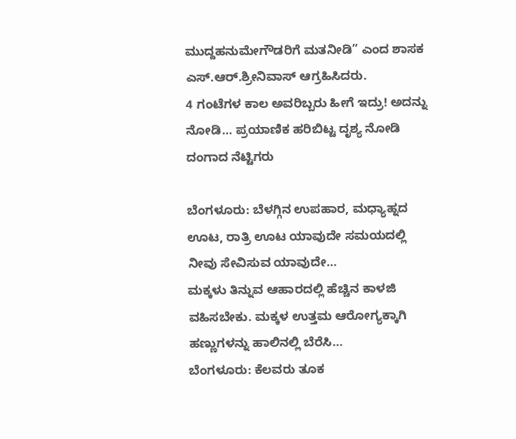ಮುದ್ದಹನುಮೇಗೌಡರಿಗೆ ಮತನೀಡಿ” ಎಂದ ಶಾಸಕ ಎಸ್.ಆರ್.ಶ್ರೀನಿವಾಸ್ ಆಗ್ರಹಿಸಿದರು.
4 ಗಂಟೆಗಳ ಕಾಲ ಅವರಿಬ್ಬರು ಹೀಗೆ ಇದ್ರು! ಅದನ್ನು ನೋಡಿ… ಪ್ರಯಾಣಿಕ ಹರಿಬಿಟ್ಟ ದೃಶ್ಯ ನೋಡಿ ದಂಗಾದ ನೆಟ್ಟಿಗರು

ಬೆಂಗಳೂರು: ಬೆಳಗ್ಗಿನ ಉಪಹಾರ, ಮಧ್ಯಾಹ್ನದ ಊಟ, ರಾತ್ರಿ ಊಟ ಯಾವುದೇ ಸಮಯದಲ್ಲಿ ನೀವು ಸೇವಿಸುವ ಯಾವುದೇ…
ಮಕ್ಕಳು ತಿನ್ನುವ ಆಹಾರದಲ್ಲಿ ಹೆಚ್ಚಿನ ಕಾಳಜಿ ವಹಿಸಬೇಕು. ಮಕ್ಕಳ ಉತ್ತಮ ಆರೋಗ್ಯಕ್ಕಾಗಿ ಹಣ್ಣುಗಳನ್ನು ಹಾಲಿನಲ್ಲಿ ಬೆರೆಸಿ…
ಬೆಂಗಳೂರು: ಕೆಲವರು ತೂಕ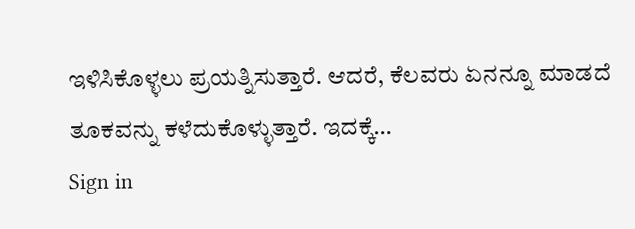ಇಳಿಸಿಕೊಳ್ಳಲು ಪ್ರಯತ್ನಿಸುತ್ತಾರೆ. ಆದರೆ, ಕೆಲವರು ಏನನ್ನೂ ಮಾಡದೆ ತೂಕವನ್ನು ಕಳೆದುಕೊಳ್ಳುತ್ತಾರೆ. ಇದಕ್ಕೆ…
Sign in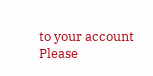to your account
Please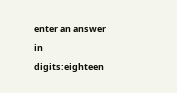enter an answer in digits:eighteen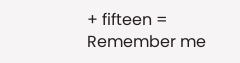+ fifteen =
Remember me